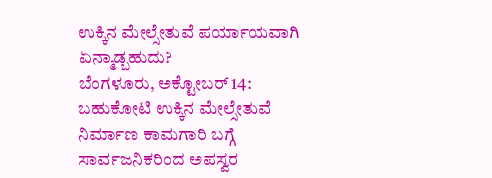ಉಕ್ಕಿನ ಮೇಲ್ಸೇತುವೆ ಪರ್ಯಾಯವಾಗಿ ಏನ್ಮಾಡ್ಬಹುದು?
ಬೆಂಗಳೂರು, ಅಕ್ಟೋಬರ್ 14: ಬಹುಕೋಟಿ ಉಕ್ಕಿನ ಮೇಲ್ಸೇತುವೆ ನಿರ್ಮಾಣ ಕಾಮಗಾರಿ ಬಗ್ಗೆ ಸಾರ್ವಜನಿಕರಿಂದ ಅಪಸ್ವರ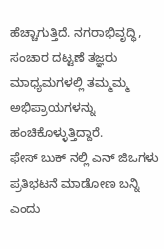ಹೆಚ್ಚಾಗುತ್ತಿದೆ. ನಗರಾಭಿವೃದ್ಧಿ, ಸಂಚಾರ ದಟ್ಟಣೆ ತಜ್ಞರು ಮಾಧ್ಯಮಗಳಲ್ಲಿ ತಮ್ಮಮ್ಮ ಅಭಿಪ್ರಾಯಗಳನ್ನು ಹಂಚಿಕೊಳ್ಳುತ್ತಿದ್ದಾರೆ.
ಫೇಸ್ ಬುಕ್ ನಲ್ಲಿ ಎನ್ ಜಿಒಗಳು ಪ್ರತಿಭಟನೆ ಮಾಡೋಣ ಬನ್ನಿ ಎಂದು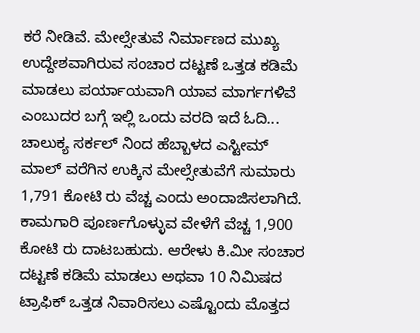ಕರೆ ನೀಡಿವೆ. ಮೇಲ್ಸೇತುವೆ ನಿರ್ಮಾಣದ ಮುಖ್ಯ ಉದ್ದೇಶವಾಗಿರುವ ಸಂಚಾರ ದಟ್ಟಣೆ ಒತ್ತಡ ಕಡಿಮೆ ಮಾಡಲು ಪರ್ಯಾಯವಾಗಿ ಯಾವ ಮಾರ್ಗಗಳಿವೆ ಎಂಬುದರ ಬಗ್ಗೆ ಇಲ್ಲಿ ಒಂದು ವರದಿ ಇದೆ ಓದಿ...
ಚಾಲುಕ್ಯ ಸರ್ಕಲ್ ನಿಂದ ಹೆಬ್ಬಾಳದ ಎಸ್ಟೀಮ್ ಮಾಲ್ ವರೆಗಿನ ಉಕ್ಕಿನ ಮೇಲ್ಸೇತುವೆಗೆ ಸುಮಾರು 1,791 ಕೋಟಿ ರು ವೆಚ್ಚ ಎಂದು ಅಂದಾಜಿಸಲಾಗಿದೆ. ಕಾಮಗಾರಿ ಪೂರ್ಣಗೊಳ್ಳುವ ವೇಳೆಗೆ ವೆಚ್ಚ 1,900 ಕೋಟಿ ರು ದಾಟಬಹುದು. ಆರೇಳು ಕಿ.ಮೀ ಸಂಚಾರ ದಟ್ಟಣೆ ಕಡಿಮೆ ಮಾಡಲು ಅಥವಾ 10 ನಿಮಿಷದ ಟ್ರಾಫಿಕ್ ಒತ್ತಡ ನಿವಾರಿಸಲು ಎಷ್ಟೊಂದು ಮೊತ್ತದ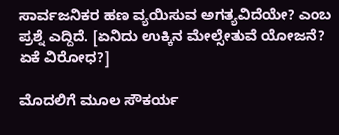ಸಾರ್ವಜನಿಕರ ಹಣ ವ್ಯಯಿಸುವ ಅಗತ್ಯವಿದೆಯೇ? ಎಂಬ ಪ್ರಶ್ನೆ ಎದ್ದಿದೆ. [ಏನಿದು ಉಕ್ಕಿನ ಮೇಲ್ಸೇತುವೆ ಯೋಜನೆ? ಏಕೆ ವಿರೋಧ?]

ಮೊದಲಿಗೆ ಮೂಲ ಸೌಕರ್ಯ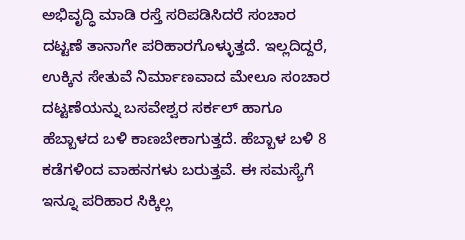ಅಭಿವೃದ್ಧಿ ಮಾಡಿ ರಸ್ತೆ ಸರಿಪಡಿಸಿದರೆ ಸಂಚಾರ ದಟ್ಟಣೆ ತಾನಾಗೇ ಪರಿಹಾರಗೊಳ್ಳುತ್ತದೆ. ಇಲ್ಲದಿದ್ದರೆ, ಉಕ್ಕಿನ ಸೇತುವೆ ನಿರ್ಮಾಣವಾದ ಮೇಲೂ ಸಂಚಾರ ದಟ್ಟಣೆಯನ್ನು ಬಸವೇಶ್ವರ ಸರ್ಕಲ್ ಹಾಗೂ ಹೆಬ್ಬಾಳದ ಬಳಿ ಕಾಣಬೇಕಾಗುತ್ತದೆ. ಹೆಬ್ಬಾಳ ಬಳಿ 8 ಕಡೆಗಳಿಂದ ವಾಹನಗಳು ಬರುತ್ತವೆ. ಈ ಸಮಸ್ಯೆಗೆ ಇನ್ನೂ ಪರಿಹಾರ ಸಿಕ್ಕಿಲ್ಲ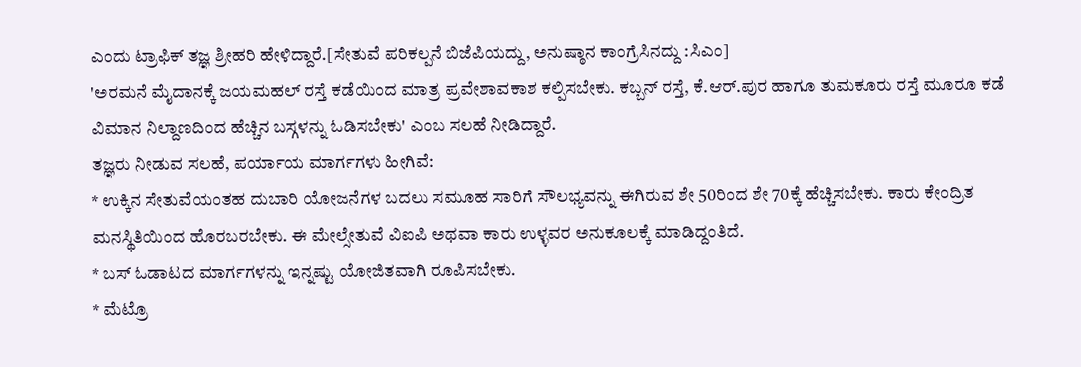ಎಂದು ಟ್ರಾಫಿಕ್ ತಜ್ಞ ಶ್ರೀಹರಿ ಹೇಳಿದ್ದಾರೆ.[ಸೇತುವೆ ಪರಿಕಲ್ಪನೆ ಬಿಜೆಪಿಯದ್ದು, ಅನುಷ್ಠಾನ ಕಾಂಗ್ರೆಸಿನದ್ದು :ಸಿಎಂ]
'ಅರಮನೆ ಮೈದಾನಕ್ಕೆ ಜಯಮಹಲ್ ರಸ್ತೆ ಕಡೆಯಿಂದ ಮಾತ್ರ ಪ್ರವೇಶಾವಕಾಶ ಕಲ್ಪಿಸಬೇಕು. ಕಬ್ಬನ್ ರಸ್ತೆ, ಕೆ.ಆರ್.ಪುರ ಹಾಗೂ ತುಮಕೂರು ರಸ್ತೆ ಮೂರೂ ಕಡೆ ವಿಮಾನ ನಿಲ್ದಾಣದಿಂದ ಹೆಚ್ಚಿನ ಬಸ್ಗಳನ್ನು ಓಡಿಸಬೇಕು' ಎಂಬ ಸಲಹೆ ನೀಡಿದ್ದಾರೆ.
ತಜ್ಞರು ನೀಡುವ ಸಲಹೆ, ಪರ್ಯಾಯ ಮಾರ್ಗಗಳು ಹೀಗಿವೆ:
* ಉಕ್ಕಿನ ಸೇತುವೆಯಂತಹ ದುಬಾರಿ ಯೋಜನೆಗಳ ಬದಲು ಸಮೂಹ ಸಾರಿಗೆ ಸೌಲಭ್ಯವನ್ನು ಈಗಿರುವ ಶೇ 50ರಿಂದ ಶೇ 70ಕ್ಕೆ ಹೆಚ್ಚಿಸಬೇಕು. ಕಾರು ಕೇಂದ್ರಿತ ಮನಸ್ಥಿತಿಯಿಂದ ಹೊರಬರಬೇಕು. ಈ ಮೇಲ್ಸೇತುವೆ ವಿಐಪಿ ಅಥವಾ ಕಾರು ಉಳ್ಳವರ ಅನುಕೂಲಕ್ಕೆ ಮಾಡಿದ್ದಂತಿದೆ.
* ಬಸ್ ಓಡಾಟದ ಮಾರ್ಗಗಳನ್ನು ಇನ್ನಷ್ಟು ಯೋಜಿತವಾಗಿ ರೂಪಿಸಬೇಕು.
* ಮೆಟ್ರೊ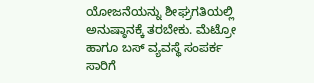ಯೋಜನೆಯನ್ನು ಶೀಘ್ರಗತಿಯಲ್ಲಿ ಅನುಷ್ಠಾನಕ್ಕೆ ತರಬೇಕು. ಮೆಟ್ರೋ ಹಾಗೂ ಬಸ್ ವ್ಯವಸ್ಥೆ ಸಂಪರ್ಕ ಸಾರಿಗೆ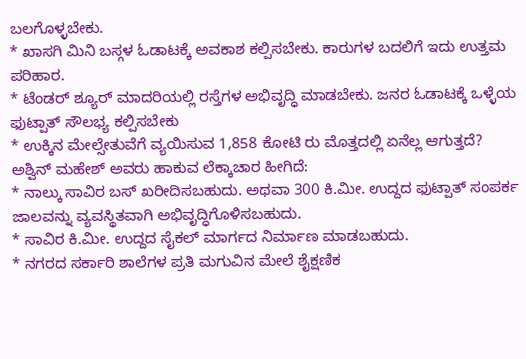ಬಲಗೊಳ್ಳಬೇಕು.
* ಖಾಸಗಿ ಮಿನಿ ಬಸ್ಗಳ ಓಡಾಟಕ್ಕೆ ಅವಕಾಶ ಕಲ್ಪಿಸಬೇಕು. ಕಾರುಗಳ ಬದಲಿಗೆ ಇದು ಉತ್ತಮ ಪರಿಹಾರ.
* ಟೆಂಡರ್ ಶ್ಯೂರ್ ಮಾದರಿಯಲ್ಲಿ ರಸ್ತೆಗಳ ಅಭಿವೃದ್ಧಿ ಮಾಡಬೇಕು. ಜನರ ಓಡಾಟಕ್ಕೆ ಒಳ್ಳೆಯ ಫುಟ್ಪಾತ್ ಸೌಲಭ್ಯ ಕಲ್ಪಿಸಬೇಕು
* ಉಕ್ಕಿನ ಮೇಲ್ಸೇತುವೆಗೆ ವ್ಯಯಿಸುವ 1,858 ಕೋಟಿ ರು ಮೊತ್ತದಲ್ಲಿ ಏನೆಲ್ಲ ಆಗುತ್ತದೆ?
ಅಶ್ವಿನ್ ಮಹೇಶ್ ಅವರು ಹಾಕುವ ಲೆಕ್ಕಾಚಾರ ಹೀಗಿದೆ:
* ನಾಲ್ಕು ಸಾವಿರ ಬಸ್ ಖರೀದಿಸಬಹುದು. ಅಥವಾ 300 ಕಿ.ಮೀ. ಉದ್ದದ ಫುಟ್ಪಾತ್ ಸಂಪರ್ಕ ಜಾಲವನ್ನು ವ್ಯವಸ್ಥಿತವಾಗಿ ಅಭಿವೃದ್ಧಿಗೊಳಿಸಬಹುದು.
* ಸಾವಿರ ಕಿ.ಮೀ. ಉದ್ದದ ಸೈಕಲ್ ಮಾರ್ಗದ ನಿರ್ಮಾಣ ಮಾಡಬಹುದು.
* ನಗರದ ಸರ್ಕಾರಿ ಶಾಲೆಗಳ ಪ್ರತಿ ಮಗುವಿನ ಮೇಲೆ ಶೈಕ್ಷಣಿಕ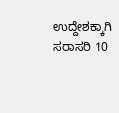ಉದ್ದೇಶಕ್ಕಾಗಿ ಸರಾಸರಿ 10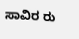ಸಾವಿರ ರು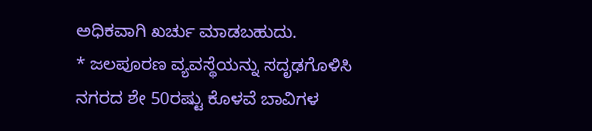ಅಧಿಕವಾಗಿ ಖರ್ಚು ಮಾಡಬಹುದು.
* ಜಲಪೂರಣ ವ್ಯವಸ್ಥೆಯನ್ನು ಸದೃಢಗೊಳಿಸಿ ನಗರದ ಶೇ 50ರಷ್ಟು ಕೊಳವೆ ಬಾವಿಗಳ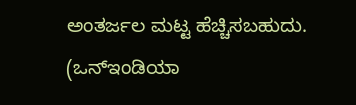ಅಂತರ್ಜಲ ಮಟ್ಟ ಹೆಚ್ಚಿಸಬಹುದು.
(ಒನ್ಇಂಡಿಯಾ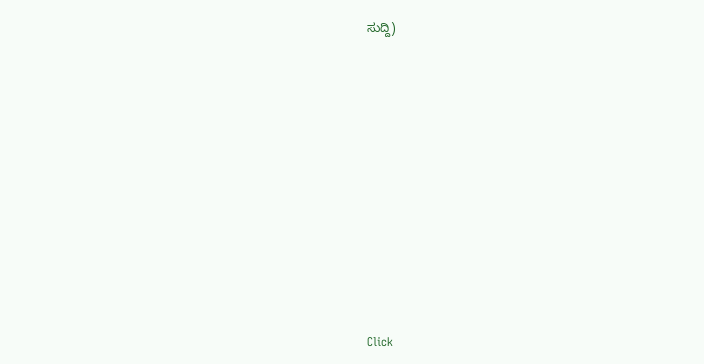ಸುದ್ದಿ)












Click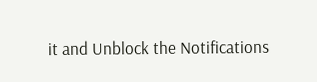it and Unblock the Notifications